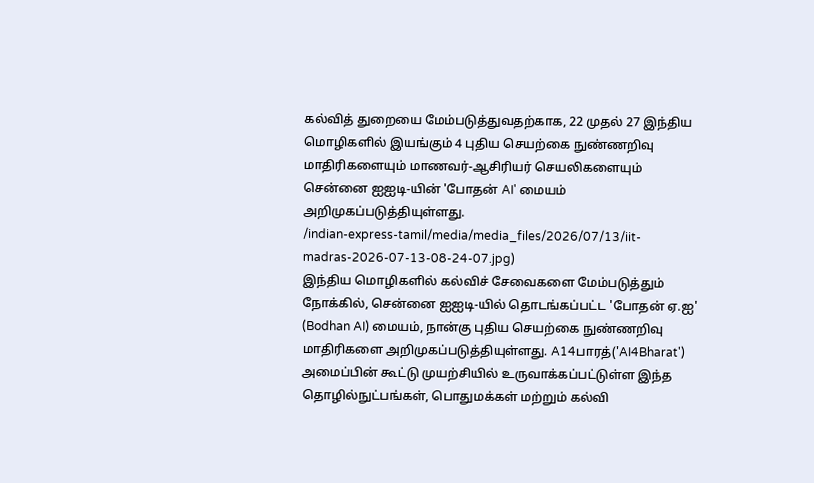கல்வித் துறையை மேம்படுத்துவதற்காக, 22 முதல் 27 இந்திய மொழிகளில் இயங்கும் 4 புதிய செயற்கை நுண்ணறிவு மாதிரிகளையும் மாணவர்-ஆசிரியர் செயலிகளையும் சென்னை ஐஐடி-யின் 'போதன் AI' மையம் அறிமுகப்படுத்தியுள்ளது.
/indian-express-tamil/media/media_files/2026/07/13/iit-madras-2026-07-13-08-24-07.jpg)
இந்திய மொழிகளில் கல்விச் சேவைகளை மேம்படுத்தும் நோக்கில், சென்னை ஐஐடி-யில் தொடங்கப்பட்ட 'போதன் ஏ.ஐ' (Bodhan AI) மையம், நான்கு புதிய செயற்கை நுண்ணறிவு மாதிரிகளை அறிமுகப்படுத்தியுள்ளது. A14பாரத்('AI4Bharat') அமைப்பின் கூட்டு முயற்சியில் உருவாக்கப்பட்டுள்ள இந்த தொழில்நுட்பங்கள், பொதுமக்கள் மற்றும் கல்வி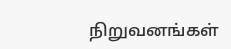நிறுவனங்கள்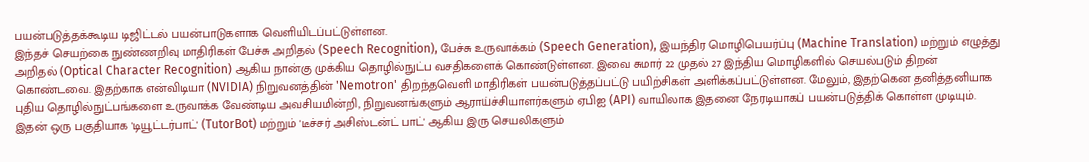பயன்படுத்தக்கூடிய டிஜிட்டல் பயன்பாடுகளாக வெளியிடப்பட்டுள்ளன.
இந்தச் செயற்கை நுண்ணறிவு மாதிரிகள் பேச்சு அறிதல் (Speech Recognition), பேச்சு உருவாக்கம் (Speech Generation), இயந்திர மொழிபெயர்ப்பு (Machine Translation) மற்றும் எழுத்து அறிதல் (Optical Character Recognition) ஆகிய நான்கு முக்கிய தொழில்நுட்ப வசதிகளைக் கொண்டுள்ளன. இவை சுமார் 22 முதல் 27 இந்திய மொழிகளில் செயல்படும் திறன் கொண்டவை. இதற்காக என்விடியா (NVIDIA) நிறுவனத்தின் 'Nemotron' திறந்தவெளி மாதிரிகள் பயன்படுத்தப்பட்டு பயிற்சிகள் அளிக்கப்பட்டுள்ளன. மேலும், இதற்கென தனித்தனியாக புதிய தொழில்நுட்பங்களை உருவாக்க வேண்டிய அவசியமின்றி, நிறுவனங்களும் ஆராய்ச்சியாளர்களும் ஏபிஐ (API) வாயிலாக இதனை நேரடியாகப் பயன்படுத்திக் கொள்ள முடியும்.
இதன் ஒரு பகுதியாக 'டியூட்டர்பாட்' (TutorBot) மற்றும் 'டீச்சர் அசிஸ்டன்ட் பாட்' ஆகிய இரு செயலிகளும்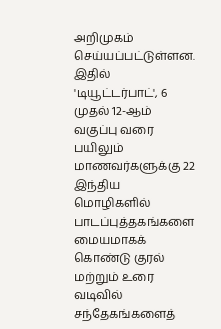அறிமுகம் செய்யப்பட்டுள்ளன. இதில் 'டியூட்டர்பாட்', 6 முதல் 12-ஆம் வகுப்பு வரை பயிலும் மாணவர்களுக்கு 22 இந்திய மொழிகளில் பாடப்புத்தகங்களை மையமாகக் கொண்டு குரல் மற்றும் உரை வடிவில் சந்தேகங்களைத்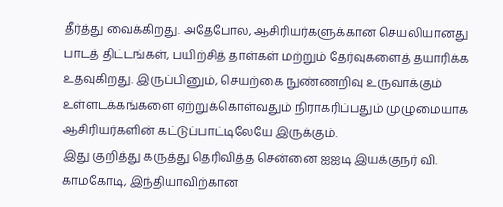தீர்த்து வைக்கிறது. அதேபோல, ஆசிரியர்களுக்கான செயலியானது பாடத் திட்டங்கள், பயிற்சித் தாள்கள் மற்றும் தேர்வுகளைத் தயாரிக்க உதவுகிறது. இருப்பினும், செயற்கை நுண்ணறிவு உருவாக்கும் உள்ளடக்கங்களை ஏற்றுக்கொள்வதும் நிராகரிப்பதும் முழுமையாக ஆசிரியர்களின் கட்டுப்பாட்டிலேயே இருக்கும்.
இது குறித்து கருத்து தெரிவித்த சென்னை ஐஐடி இயக்குநர் வி. காமகோடி, இந்தியாவிற்கான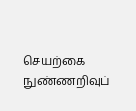செயற்கை நுண்ணறிவுப்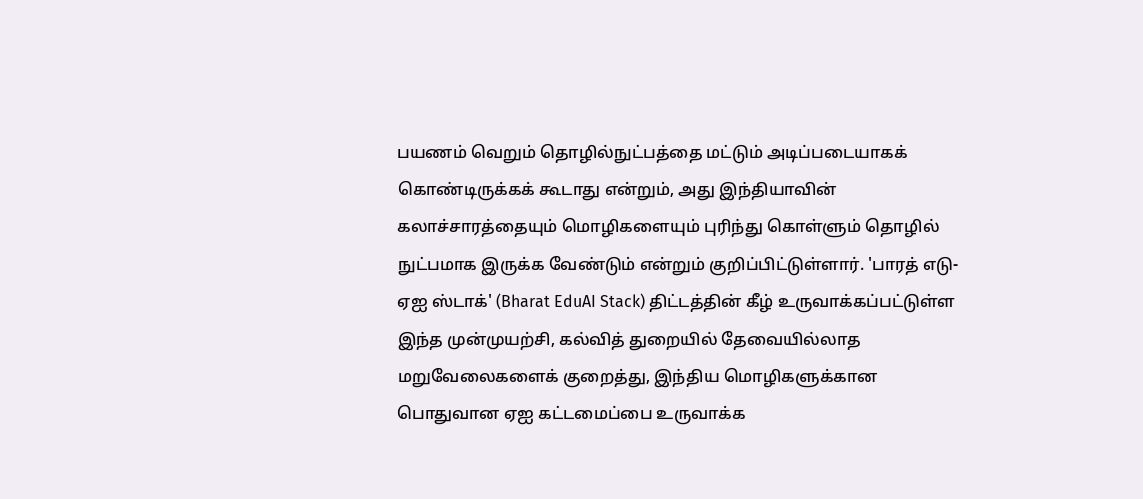பயணம் வெறும் தொழில்நுட்பத்தை மட்டும் அடிப்படையாகக் கொண்டிருக்கக் கூடாது என்றும், அது இந்தியாவின் கலாச்சாரத்தையும் மொழிகளையும் புரிந்து கொள்ளும் தொழில் நுட்பமாக இருக்க வேண்டும் என்றும் குறிப்பிட்டுள்ளார். 'பாரத் எடு-ஏஐ ஸ்டாக்' (Bharat EduAI Stack) திட்டத்தின் கீழ் உருவாக்கப்பட்டுள்ள இந்த முன்முயற்சி, கல்வித் துறையில் தேவையில்லாத மறுவேலைகளைக் குறைத்து, இந்திய மொழிகளுக்கான பொதுவான ஏஐ கட்டமைப்பை உருவாக்க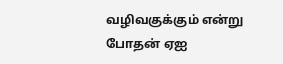வழிவகுக்கும் என்று போதன் ஏஐ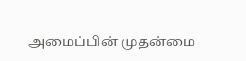அமைப்பின் முதன்மை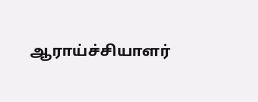ஆராய்ச்சியாளர்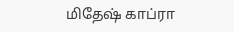மிதேஷ் காப்ரா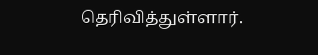தெரிவித்துள்ளார்.